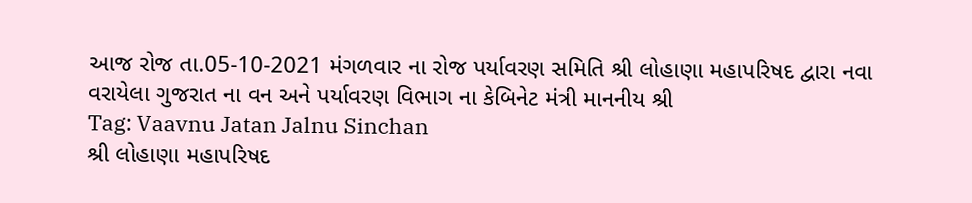આજ રોજ તા.05-10-2021 મંગળવાર ના રોજ પર્યાવરણ સમિતિ શ્રી લોહાણા મહાપરિષદ દ્વારા નવા વરાયેલા ગુજરાત ના વન અને પર્યાવરણ વિભાગ ના કેબિનેટ મંત્રી માનનીય શ્રી
Tag: Vaavnu Jatan Jalnu Sinchan
શ્રી લોહાણા મહાપરિષદ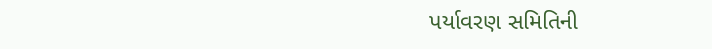પર્યાવરણ સમિતિની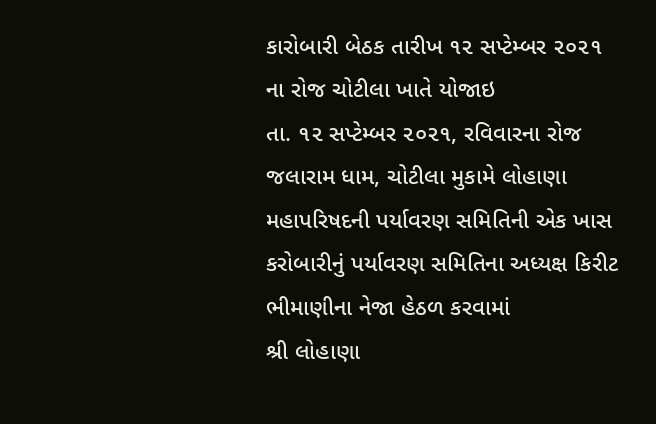કારોબારી બેઠક તારીખ ૧૨ સપ્ટેમ્બર ૨૦૨૧ ના રોજ ચોટીલા ખાતે યોજાઇ
તા. ૧૨ સપ્ટેમ્બર ૨૦૨૧, રવિવારના રોજ જલારામ ધામ, ચોટીલા મુકામે લોહાણા મહાપરિષદની પર્યાવરણ સમિતિની એક ખાસ કરોબારીનું પર્યાવરણ સમિતિના અધ્યક્ષ કિરીટ ભીમાણીના નેજા હેઠળ કરવામાં
શ્રી લોહાણા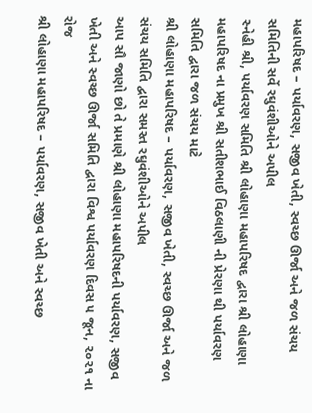મહાપરિષદ – પર્યાવરણ, સજીવ ખેતી, સ્વચ્છ ઊર્જા અને જળ સંચય સમિતિની સર્વે રઘુવંશીઓને અપીલ
સ્નેહી શ્રી, પર્યાવરણ સમિતિ શ્રી લોહાણા મહાપરિષદ દ્વારા શ્રી લોહાણા મહાપરિષદ ના પ્રમુખ શ્રી સતીશભાઈ વિઠલાણી ની પ્રેરણા થી પર્યાવરણ સમિતિ દ્વારા જળ સંચય માટે
શ્રી લોહાણા મહાપરિષદ – પર્યાવરણ, સજીવ ખેતી, સ્વચ્છ ઊર્જા અને જળ સંચય સમિતિ દ્વારા સમસ્ત રઘુવંશીઓને અપીલ
આપ સૌ જાણો છો તે પ્રમાણે શ્રી લોહાણા મહાપરિષદની પર્યાવરણ, સજીવ ખેતી અને સ્વચ્છ ઊર્જા સમિતિ દ્વારા વિશ્વ પર્યાવરણ દિવસ ૫ જૂન, ૨૦૨૧ ના રોજ
શ્રી લોહાણા મહાપરિષદ – પર્યાવરણ, સજીવ ખેતી અને સ્વચ્છ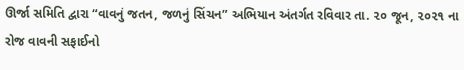ઊર્જા સમિતિ દ્વારા “વાવનું જતન, જળનું સિંચન” અભિયાન અંતર્ગત રવિવાર તા. ૨૦ જૂન, ૨૦૨૧ ના રોજ વાવની સફાઈનો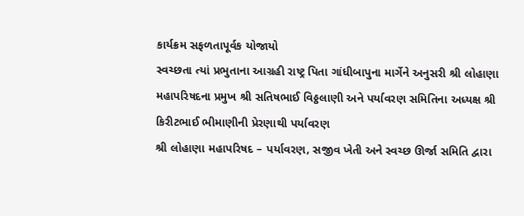કાર્યક્રમ સફળતાપૂર્વક યોજાયો
સ્વચ્છતા ત્યાં પ્રભુતાના આગ્રહી રાષ્ટ્ર પિતા ગાંધીબાપુના માર્ગેને અનુસરી શ્રી લોહાણા મહાપરિષદના પ્રમુખ શ્રી સતિષભાઈ વિઠ્ઠલાણી અને પર્યાવરણ સમિતિના અધ્યક્ષ શ્રી કિરીટભાઈ ભીમાણીની પ્રેરણાથી પર્યાવરણ
શ્રી લોહાણા મહાપરિષદ – પર્યાવરણ, સજીવ ખેતી અને સ્વચ્છ ઊર્જા સમિતિ દ્વારા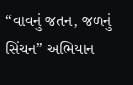“વાવનું જતન, જળનું સિંચન” અભિયાન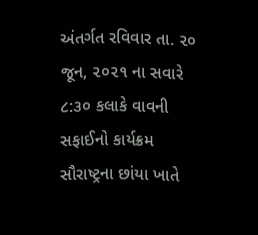અંતર્ગત રવિવાર તા. ૨૦ જૂન, ૨૦૨૧ ના સવારે ૮:૩૦ કલાકે વાવની સફાઈનો કાર્યક્રમ
સૌરાષ્ટ્રના છાંયા ખાતે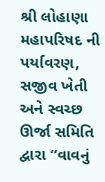શ્રી લોહાણા મહાપરિષદ ની પર્યાવરણ, સજીવ ખેતી અને સ્વચ્છ ઊર્જા સમિતિ દ્વારા “વાવનું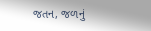જતન, જળનું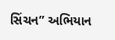સિંચન” અભિયાન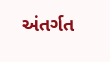અંતર્ગત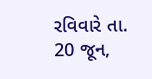રવિવારે તા. 20 જૂન,